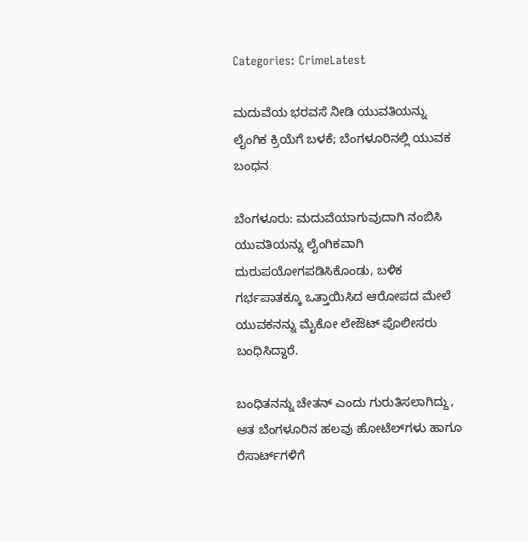Categories: CrimeLatest

ಮದುವೆಯ ಭರವಸೆ ನೀಡಿ ಯುವತಿಯನ್ನು ಲೈಂಗಿಕ ಕ್ರಿಯೆಗೆ ಬಳಕೆ; ಬೆಂಗಳೂರಿನಲ್ಲಿ ಯುವಕ ಬಂಧನ

ಬೆಂಗಳೂರು: ಮದುವೆಯಾಗುವುದಾಗಿ ನಂಬಿಸಿ ಯುವತಿಯನ್ನು ಲೈಂಗಿಕವಾಗಿ ದುರುಪಯೋಗಪಡಿಸಿಕೊಂಡು, ಬಳಿಕ ಗರ್ಭಪಾತಕ್ಕೂ ಒತ್ತಾಯಿಸಿದ ಆರೋಪದ ಮೇಲೆ ಯುವಕನನ್ನು ಮೈಕೋ ಲೇಔಟ್ ಪೊಲೀಸರು ಬಂಧಿಸಿದ್ದಾರೆ.

ಬಂಧಿತನನ್ನು ಚೇತನ್ ಎಂದು ಗುರುತಿಸಲಾಗಿದ್ದು, ಆತ ಬೆಂಗಳೂರಿನ ಹಲವು ಹೋಟೆಲ್‌ಗಳು ಹಾಗೂ ರೆಸಾರ್ಟ್‌ಗಳಿಗೆ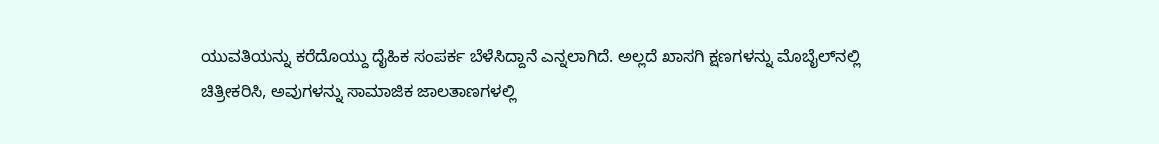ಯುವತಿಯನ್ನು ಕರೆದೊಯ್ದು ದೈಹಿಕ ಸಂಪರ್ಕ ಬೆಳೆಸಿದ್ದಾನೆ ಎನ್ನಲಾಗಿದೆ. ಅಲ್ಲದೆ ಖಾಸಗಿ ಕ್ಷಣಗಳನ್ನು ಮೊಬೈಲ್‌ನಲ್ಲಿ ಚಿತ್ರೀಕರಿಸಿ, ಅವುಗಳನ್ನು ಸಾಮಾಜಿಕ ಜಾಲತಾಣಗಳಲ್ಲಿ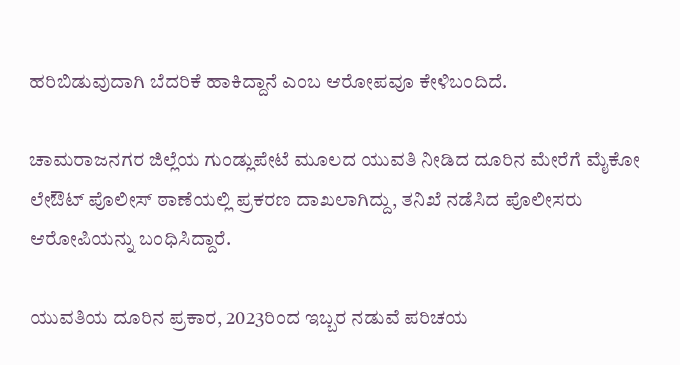ಹರಿಬಿಡುವುದಾಗಿ ಬೆದರಿಕೆ ಹಾಕಿದ್ದಾನೆ ಎಂಬ ಆರೋಪವೂ ಕೇಳಿಬಂದಿದೆ.

ಚಾಮರಾಜನಗರ ಜಿಲ್ಲೆಯ ಗುಂಡ್ಲುಪೇಟೆ ಮೂಲದ ಯುವತಿ ನೀಡಿದ ದೂರಿನ ಮೇರೆಗೆ ಮೈಕೋ ಲೇಔಟ್ ಪೊಲೀಸ್ ಠಾಣೆಯಲ್ಲಿ ಪ್ರಕರಣ ದಾಖಲಾಗಿದ್ದು, ತನಿಖೆ ನಡೆಸಿದ ಪೊಲೀಸರು ಆರೋಪಿಯನ್ನು ಬಂಧಿಸಿದ್ದಾರೆ.

ಯುವತಿಯ ದೂರಿನ ಪ್ರಕಾರ, 2023ರಿಂದ ಇಬ್ಬರ ನಡುವೆ ಪರಿಚಯ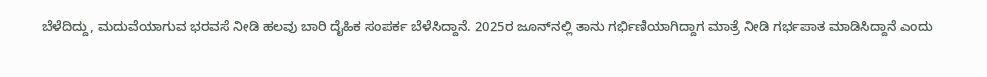ಬೆಳೆದಿದ್ದು, ಮದುವೆಯಾಗುವ ಭರವಸೆ ನೀಡಿ ಹಲವು ಬಾರಿ ದೈಹಿಕ ಸಂಪರ್ಕ ಬೆಳೆಸಿದ್ದಾನೆ. 2025ರ ಜೂನ್‌ನಲ್ಲಿ ತಾನು ಗರ್ಭಿಣಿಯಾಗಿದ್ದಾಗ ಮಾತ್ರೆ ನೀಡಿ ಗರ್ಭಪಾತ ಮಾಡಿಸಿದ್ದಾನೆ ಎಂದು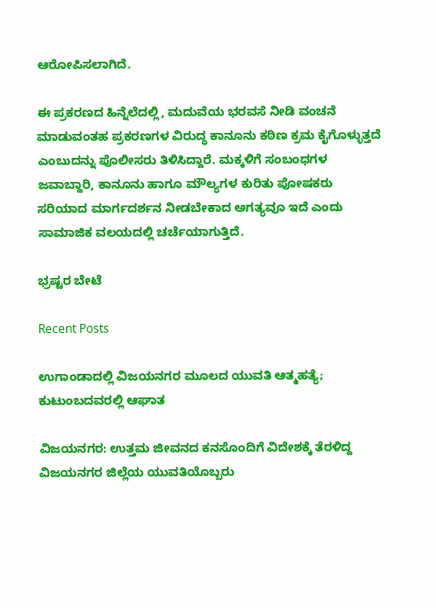ಆರೋಪಿಸಲಾಗಿದೆ.

ಈ ಪ್ರಕರಣದ ಹಿನ್ನೆಲೆದಲ್ಲಿ, ಮದುವೆಯ ಭರವಸೆ ನೀಡಿ ವಂಚನೆ ಮಾಡುವಂತಹ ಪ್ರಕರಣಗಳ ವಿರುದ್ಧ ಕಾನೂನು ಕಠಿಣ ಕ್ರಮ ಕೈಗೊಳ್ಳುತ್ತದೆ ಎಂಬುದನ್ನು ಪೊಲೀಸರು ತಿಳಿಸಿದ್ದಾರೆ. ಮಕ್ಕಳಿಗೆ ಸಂಬಂಧಗಳ ಜವಾಬ್ದಾರಿ, ಕಾನೂನು ಹಾಗೂ ಮೌಲ್ಯಗಳ ಕುರಿತು ಪೋಷಕರು ಸರಿಯಾದ ಮಾರ್ಗದರ್ಶನ ನೀಡಬೇಕಾದ ಅಗತ್ಯವೂ ಇದೆ ಎಂದು ಸಾಮಾಜಿಕ ವಲಯದಲ್ಲಿ ಚರ್ಚೆಯಾಗುತ್ತಿದೆ.

ಭ್ರಷ್ಟರ ಬೇಟೆ

Recent Posts

ಉಗಾಂಡಾದಲ್ಲಿ ವಿಜಯನಗರ ಮೂಲದ ಯುವತಿ ಆತ್ಮಹತ್ಯೆ; ಕುಟುಂಬದವರಲ್ಲಿ ಆಘಾತ

ವಿಜಯನಗರ: ಉತ್ತಮ ಜೀವನದ ಕನಸೊಂದಿಗೆ ವಿದೇಶಕ್ಕೆ ತೆರಳಿದ್ದ ವಿಜಯನಗರ ಜಿಲ್ಲೆಯ ಯುವತಿಯೊಬ್ಬರು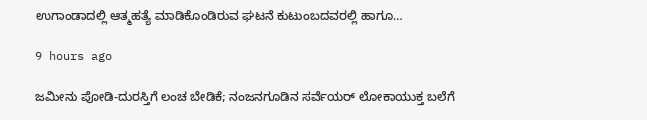ಉಗಾಂಡಾದಲ್ಲಿ ಆತ್ಮಹತ್ಯೆ ಮಾಡಿಕೊಂಡಿರುವ ಘಟನೆ ಕುಟುಂಬದವರಲ್ಲಿ ಹಾಗೂ…

9 hours ago

ಜಮೀನು ಪೋಡಿ-ದುರಸ್ತಿಗೆ ಲಂಚ ಬೇಡಿಕೆ; ನಂಜನಗೂಡಿನ ಸರ್ವೆಯರ್ ಲೋಕಾಯುಕ್ತ ಬಲೆಗೆ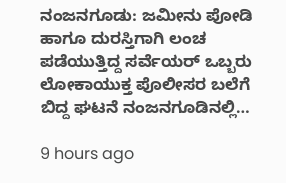ನಂಜನಗೂಡು: ಜಮೀನು ಪೋಡಿ ಹಾಗೂ ದುರಸ್ತಿಗಾಗಿ ಲಂಚ ಪಡೆಯುತ್ತಿದ್ದ ಸರ್ವೆಯರ್ ಒಬ್ಬರು ಲೋಕಾಯುಕ್ತ ಪೊಲೀಸರ ಬಲೆಗೆ ಬಿದ್ದ ಘಟನೆ ನಂಜನಗೂಡಿನಲ್ಲಿ…

9 hours ago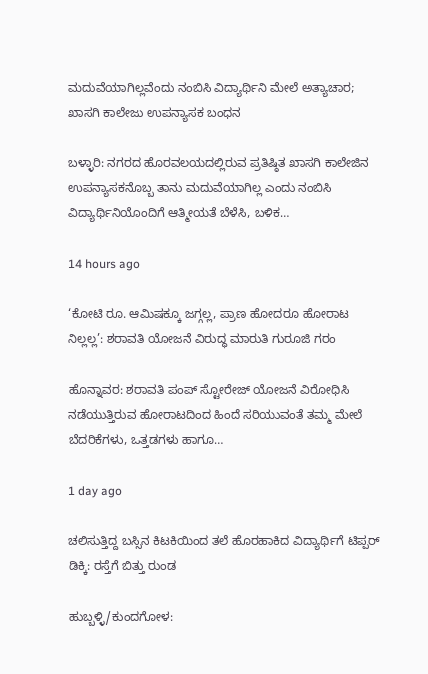ಮದುವೆಯಾಗಿಲ್ಲವೆಂದು ನಂಬಿಸಿ ವಿದ್ಯಾರ್ಥಿನಿ ಮೇಲೆ ಅತ್ಯಾಚಾರ; ಖಾಸಗಿ ಕಾಲೇಜು ಉಪನ್ಯಾಸಕ ಬಂಧನ

ಬಳ್ಳಾರಿ: ನಗರದ ಹೊರವಲಯದಲ್ಲಿರುವ ಪ್ರತಿಷ್ಠಿತ ಖಾಸಗಿ ಕಾಲೇಜಿನ ಉಪನ್ಯಾಸಕನೊಬ್ಬ ತಾನು ಮದುವೆಯಾಗಿಲ್ಲ ಎಂದು ನಂಬಿಸಿ ವಿದ್ಯಾರ್ಥಿನಿಯೊಂದಿಗೆ ಆತ್ಮೀಯತೆ ಬೆಳೆಸಿ, ಬಳಿಕ…

14 hours ago

‘ಕೋಟಿ ರೂ. ಆಮಿಷಕ್ಕೂ ಜಗ್ಗಲ್ಲ, ಪ್ರಾಣ ಹೋದರೂ ಹೋರಾಟ ನಿಲ್ಲಲ್ಲ’: ಶರಾವತಿ ಯೋಜನೆ ವಿರುದ್ಧ ಮಾರುತಿ ಗುರೂಜಿ ಗರಂ

ಹೊನ್ನಾವರ: ಶರಾವತಿ ಪಂಪ್ ಸ್ಟೋರೇಜ್ ಯೋಜನೆ ವಿರೋಧಿಸಿ ನಡೆಯುತ್ತಿರುವ ಹೋರಾಟದಿಂದ ಹಿಂದೆ ಸರಿಯುವಂತೆ ತಮ್ಮ ಮೇಲೆ ಬೆದರಿಕೆಗಳು, ಒತ್ತಡಗಳು ಹಾಗೂ…

1 day ago

ಚಲಿಸುತ್ತಿದ್ದ ಬಸ್ಸಿನ ಕಿಟಕಿಯಿಂದ ತಲೆ ಹೊರಹಾಕಿದ ವಿದ್ಯಾರ್ಥಿಗೆ ಟಿಪ್ಪರ್ ಡಿಕ್ಕಿ: ರಸ್ತೆಗೆ ಬಿತ್ತು ರುಂಡ

ಹುಬ್ಬಳ್ಳಿ/ಕುಂದಗೋಳ: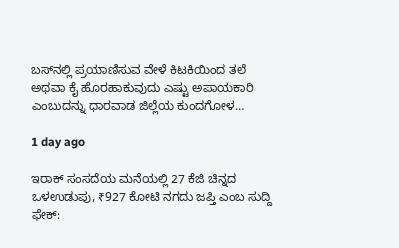ಬಸ್‌ನಲ್ಲಿ ಪ್ರಯಾಣಿಸುವ ವೇಳೆ ಕಿಟಕಿಯಿಂದ ತಲೆ ಅಥವಾ ಕೈ ಹೊರಹಾಕುವುದು ಎಷ್ಟು ಅಪಾಯಕಾರಿ ಎಂಬುದನ್ನು ಧಾರವಾಡ ಜಿಲ್ಲೆಯ ಕುಂದಗೋಳ…

1 day ago

ಇರಾಕ್ ಸಂಸದೆಯ ಮನೆಯಲ್ಲಿ 27 ಕೆಜಿ ಚಿನ್ನದ ಒಳಉಡುಪು, ₹927 ಕೋಟಿ ನಗದು ಜಪ್ತಿ ಎಂಬ ಸುದ್ದಿ ಫೇಕ್: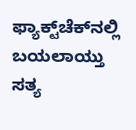ಫ್ಯಾಕ್ಟ್‌ಚೆಕ್‌ನಲ್ಲಿ ಬಯಲಾಯ್ತು ಸತ್ಯ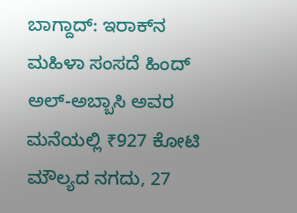ಬಾಗ್ದಾದ್: ಇರಾಕ್‌ನ ಮಹಿಳಾ ಸಂಸದೆ ಹಿಂದ್ ಅಲ್-ಅಬ್ಬಾಸಿ ಅವರ ಮನೆಯಲ್ಲಿ ₹927 ಕೋಟಿ ಮೌಲ್ಯದ ನಗದು, 27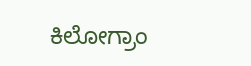ಕಿಲೋಗ್ರಾಂ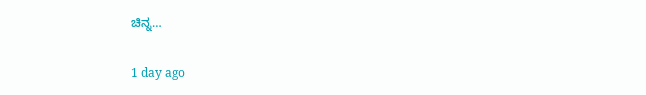ಚಿನ್ನ…

1 day ago